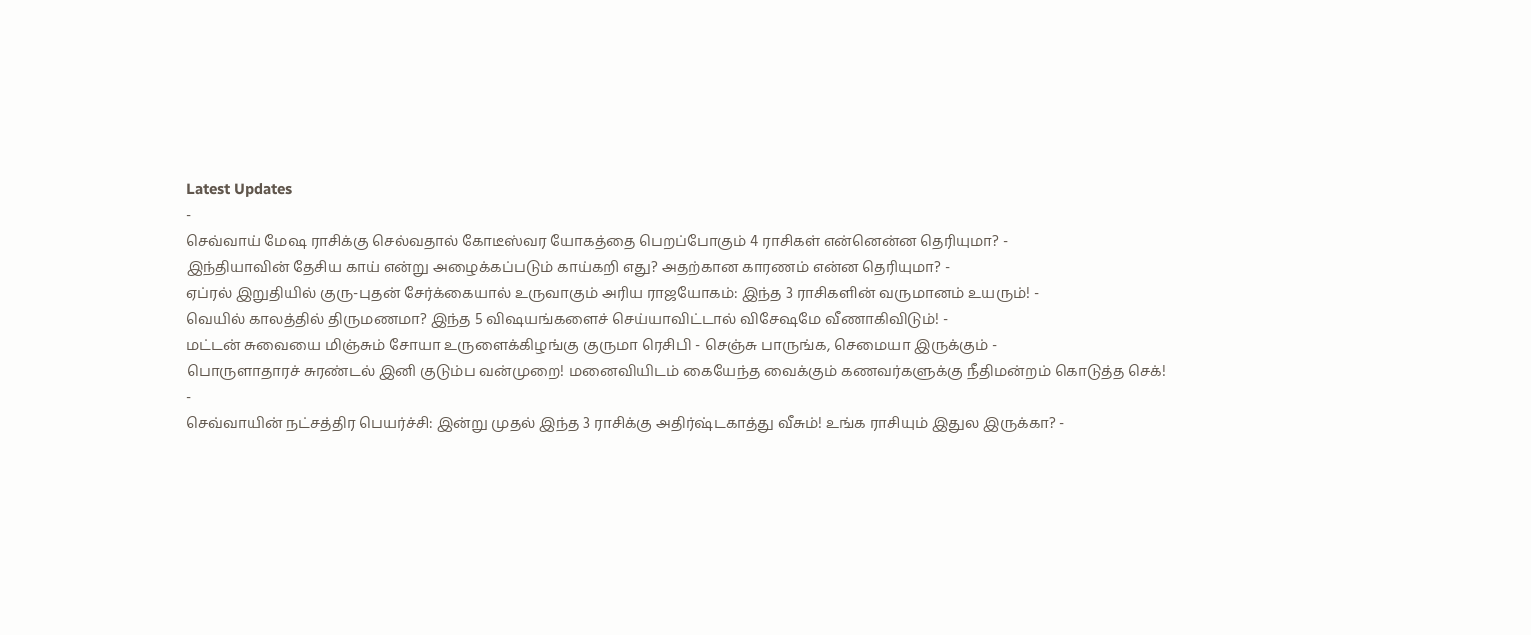Latest Updates
-
செவ்வாய் மேஷ ராசிக்கு செல்வதால் கோடீஸ்வர யோகத்தை பெறப்போகும் 4 ராசிகள் என்னென்ன தெரியுமா? -
இந்தியாவின் தேசிய காய் என்று அழைக்கப்படும் காய்கறி எது? அதற்கான காரணம் என்ன தெரியுமா? -
ஏப்ரல் இறுதியில் குரு-புதன் சேர்க்கையால் உருவாகும் அரிய ராஜயோகம்: இந்த 3 ராசிகளின் வருமானம் உயரும்! -
வெயில் காலத்தில் திருமணமா? இந்த 5 விஷயங்களைச் செய்யாவிட்டால் விசேஷமே வீணாகிவிடும்! -
மட்டன் சுவையை மிஞ்சும் சோயா உருளைக்கிழங்கு குருமா ரெசிபி - செஞ்சு பாருங்க, செமையா இருக்கும் -
பொருளாதாரச் சுரண்டல் இனி குடும்ப வன்முறை! மனைவியிடம் கையேந்த வைக்கும் கணவர்களுக்கு நீதிமன்றம் கொடுத்த செக்! -
செவ்வாயின் நட்சத்திர பெயர்ச்சி: இன்று முதல் இந்த 3 ராசிக்கு அதிர்ஷ்டகாத்து வீசும்! உங்க ராசியும் இதுல இருக்கா? -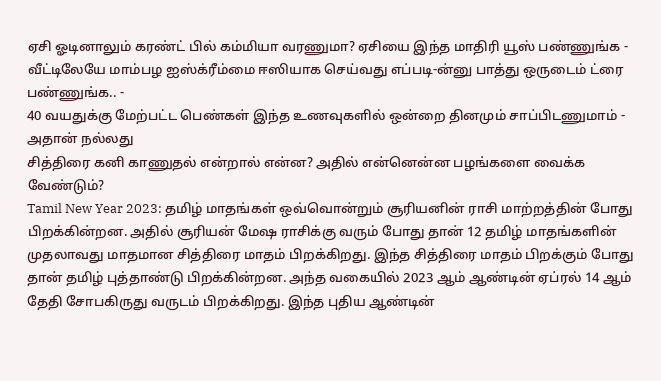ஏசி ஓடினாலும் கரண்ட் பில் கம்மியா வரணுமா? ஏசியை இந்த மாதிரி யூஸ் பண்ணுங்க -
வீட்டிலேயே மாம்பழ ஐஸ்க்ரீம்மை ஈஸியாக செய்வது எப்படி-ன்னு பாத்து ஒருடைம் ட்ரை பண்ணுங்க.. -
40 வயதுக்கு மேற்பட்ட பெண்கள் இந்த உணவுகளில் ஒன்றை தினமும் சாப்பிடணுமாம் - அதான் நல்லது
சித்திரை கனி காணுதல் என்றால் என்ன? அதில் என்னென்ன பழங்களை வைக்க வேண்டும்?
Tamil New Year 2023: தமிழ் மாதங்கள் ஒவ்வொன்றும் சூரியனின் ராசி மாற்றத்தின் போது பிறக்கின்றன. அதில் சூரியன் மேஷ ராசிக்கு வரும் போது தான் 12 தமிழ் மாதங்களின் முதலாவது மாதமான சித்திரை மாதம் பிறக்கிறது. இந்த சித்திரை மாதம் பிறக்கும் போது தான் தமிழ் புத்தாண்டு பிறக்கின்றன. அந்த வகையில் 2023 ஆம் ஆண்டின் ஏப்ரல் 14 ஆம் தேதி சோபகிருது வருடம் பிறக்கிறது. இந்த புதிய ஆண்டின்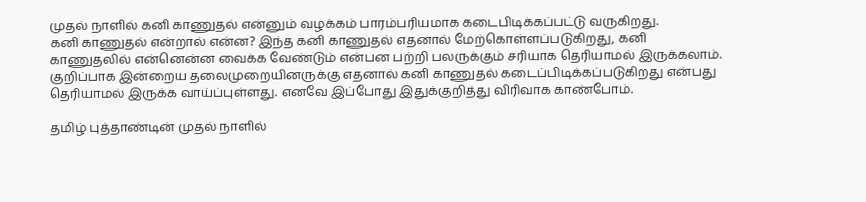முதல் நாளில் கனி காணுதல் என்னும் வழக்கம் பாரம்பரியமாக கடைபிடிக்கப்பட்டு வருகிறது.
கனி காணுதல் என்றால் என்ன? இந்த கனி காணுதல் எதனால் மேற்கொள்ளப்படுகிறது, கனி காணுதலில் என்னென்ன வைக்க வேண்டும் என்பன பற்றி பலருக்கும் சரியாக தெரியாமல் இருக்கலாம். குறிப்பாக இன்றைய தலைமுறையினருக்கு எதனால் கனி காணுதல் கடைப்பிடிக்கப்படுகிறது என்பது தெரியாமல் இருக்க வாய்ப்புள்ளது. எனவே இப்போது இதுக்குறித்து விரிவாக காண்போம்.

தமிழ் புத்தாண்டின் முதல் நாளில்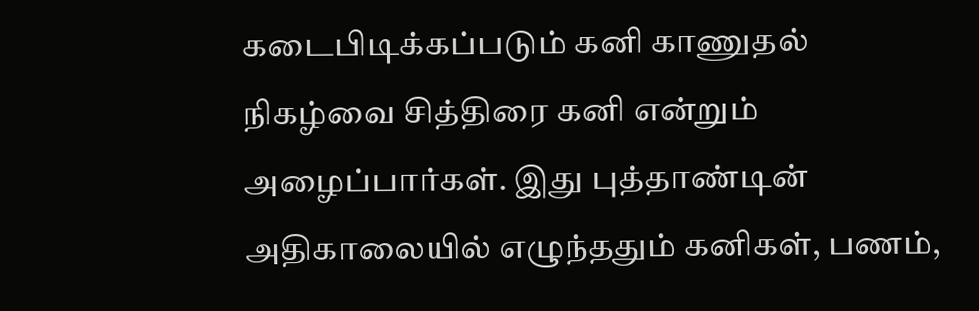கடைபிடிக்கப்படும் கனி காணுதல் நிகழ்வை சித்திரை கனி என்றும் அழைப்பார்கள். இது புத்தாண்டின் அதிகாலையில் எழுந்ததும் கனிகள், பணம்,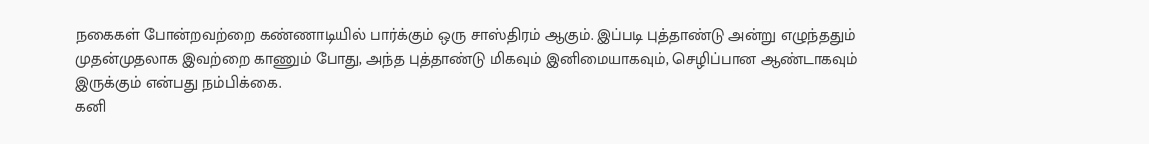நகைகள் போன்றவற்றை கண்ணாடியில் பார்க்கும் ஒரு சாஸ்திரம் ஆகும். இப்படி புத்தாண்டு அன்று எழுந்ததும் முதன்முதலாக இவற்றை காணும் போது, அந்த புத்தாண்டு மிகவும் இனிமையாகவும், செழிப்பான ஆண்டாகவும் இருக்கும் என்பது நம்பிக்கை.
கனி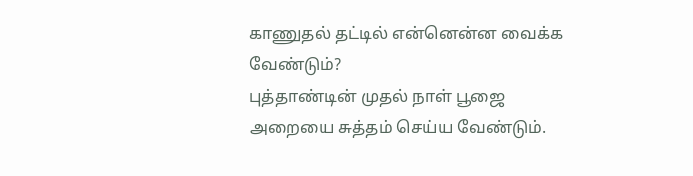காணுதல் தட்டில் என்னென்ன வைக்க வேண்டும்?
புத்தாண்டின் முதல் நாள் பூஜை அறையை சுத்தம் செய்ய வேண்டும்.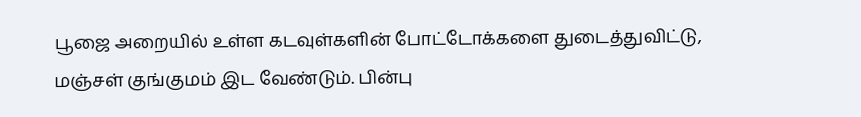பூஜை அறையில் உள்ள கடவுள்களின் போட்டோக்களை துடைத்துவிட்டு, மஞ்சள் குங்குமம் இட வேண்டும். பின்பு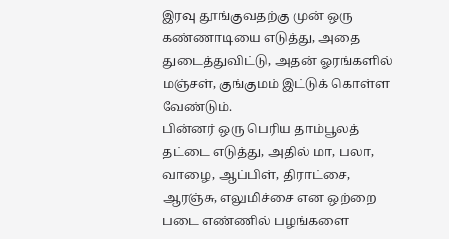இரவு தூங்குவதற்கு முன் ஒரு கண்ணாடியை எடுத்து, அதை துடைத்துவிட்டு, அதன் ஓரங்களில் மஞ்சள், குங்குமம் இட்டுக் கொள்ள வேண்டும்.
பின்னர் ஒரு பெரிய தாம்பூலத் தட்டை எடுத்து, அதில் மா, பலா, வாழை, ஆப்பிள், திராட்சை, ஆரஞ்சு, எலுமிச்சை என ஒற்றை படை எண்ணில் பழங்களை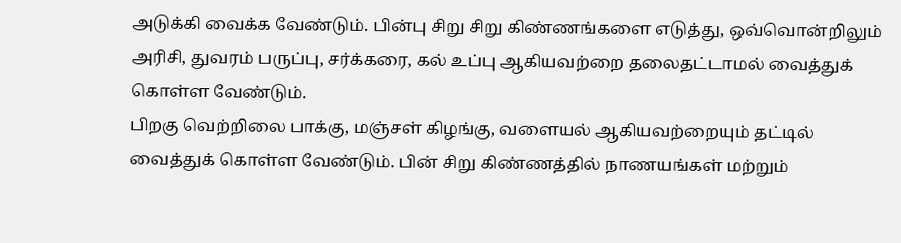அடுக்கி வைக்க வேண்டும். பின்பு சிறு சிறு கிண்ணங்களை எடுத்து, ஒவ்வொன்றிலும் அரிசி, துவரம் பருப்பு, சர்க்கரை, கல் உப்பு ஆகியவற்றை தலைதட்டாமல் வைத்துக் கொள்ள வேண்டும்.
பிறகு வெற்றிலை பாக்கு, மஞ்சள் கிழங்கு, வளையல் ஆகியவற்றையும் தட்டில் வைத்துக் கொள்ள வேண்டும். பின் சிறு கிண்ணத்தில் நாணயங்கள் மற்றும்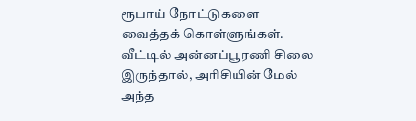ரூபாய் நோட்டுகளை வைத்தக் கொள்ளுங்கள். வீட்டில் அன்னப்பூரணி சிலை இருந்தால், அரிசியின் மேல் அந்த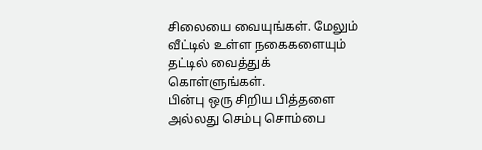சிலையை வையுங்கள். மேலும் வீட்டில் உள்ள நகைகளையும் தட்டில் வைத்துக் கொள்ளுங்கள்.
பின்பு ஒரு சிறிய பித்தளை அல்லது செம்பு சொம்பை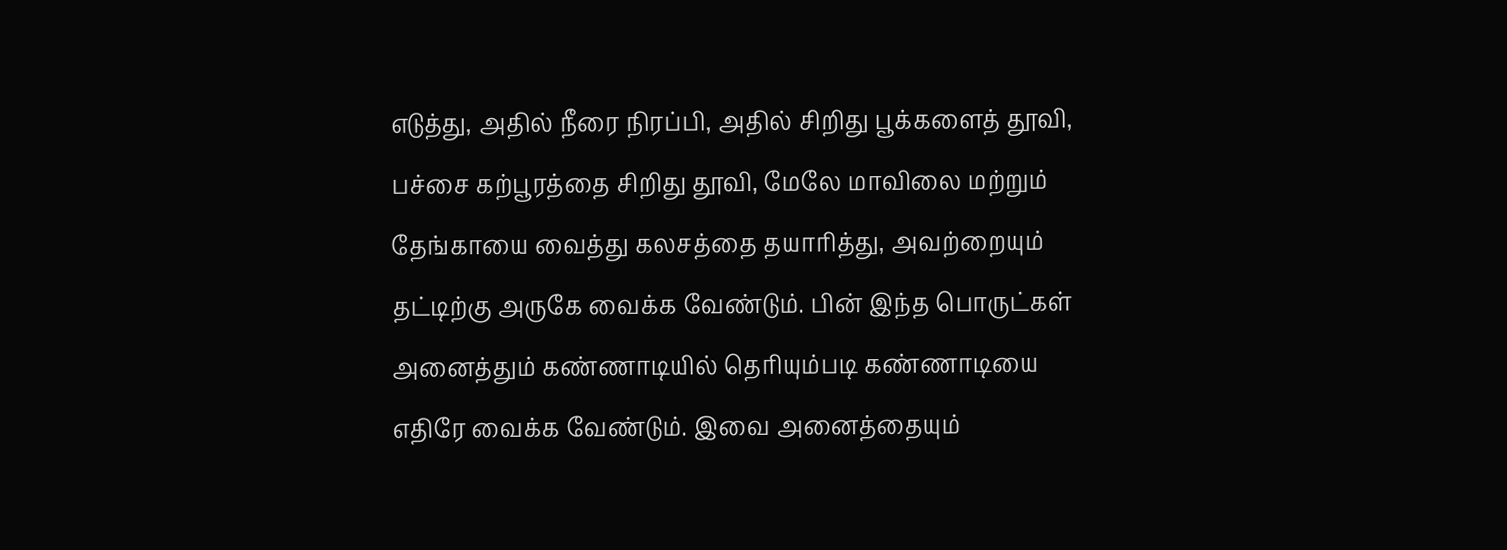எடுத்து, அதில் நீரை நிரப்பி, அதில் சிறிது பூக்களைத் தூவி, பச்சை கற்பூரத்தை சிறிது தூவி, மேலே மாவிலை மற்றும் தேங்காயை வைத்து கலசத்தை தயாரித்து, அவற்றையும் தட்டிற்கு அருகே வைக்க வேண்டும். பின் இந்த பொருட்கள் அனைத்தும் கண்ணாடியில் தெரியும்படி கண்ணாடியை எதிரே வைக்க வேண்டும். இவை அனைத்தையும்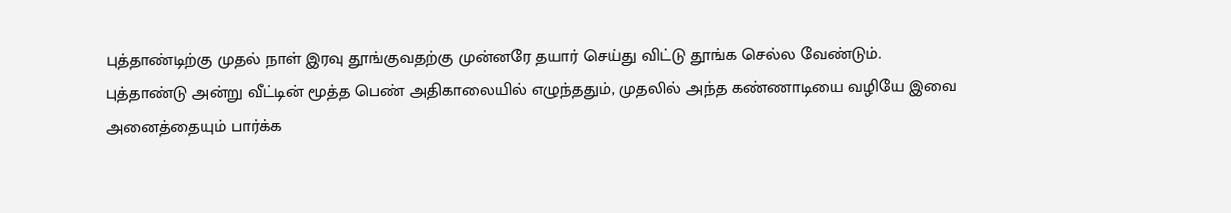புத்தாண்டிற்கு முதல் நாள் இரவு தூங்குவதற்கு முன்னரே தயார் செய்து விட்டு தூங்க செல்ல வேண்டும்.
புத்தாண்டு அன்று வீட்டின் மூத்த பெண் அதிகாலையில் எழுந்ததும், முதலில் அந்த கண்ணாடியை வழியே இவை அனைத்தையும் பார்க்க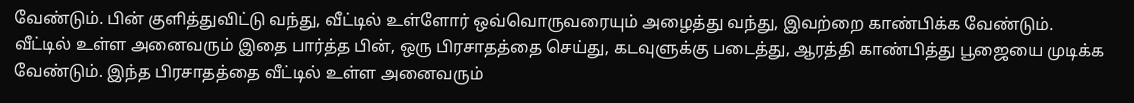வேண்டும். பின் குளித்துவிட்டு வந்து, வீட்டில் உள்ளோர் ஒவ்வொருவரையும் அழைத்து வந்து, இவற்றை காண்பிக்க வேண்டும். வீட்டில் உள்ள அனைவரும் இதை பார்த்த பின், ஒரு பிரசாதத்தை செய்து, கடவுளுக்கு படைத்து, ஆரத்தி காண்பித்து பூஜையை முடிக்க வேண்டும். இந்த பிரசாதத்தை வீட்டில் உள்ள அனைவரும்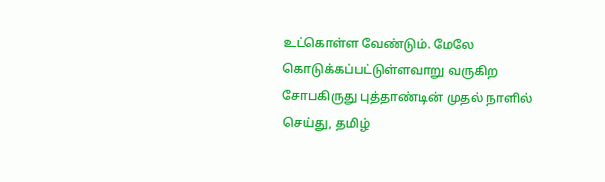உட்கொள்ள வேண்டும். மேலே கொடுக்கப்பட்டுள்ளவாறு வருகிற சோபகிருது புத்தாண்டின் முதல் நாளில் செய்து, தமிழ்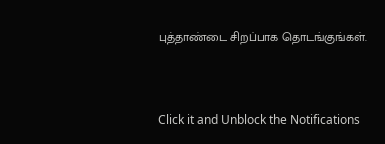புத்தாண்டை சிறப்பாக தொடங்குங்கள்.



Click it and Unblock the Notifications